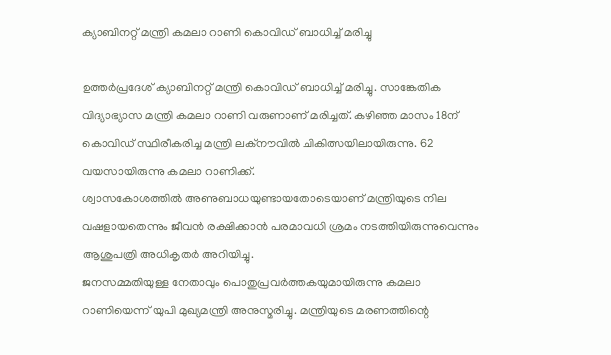ക്യാബിനറ്റ് മന്ത്രി കമലാ റാണി കൊവിഡ് ബാധിച്ച് മരിച്ചു

ഉത്തർപ്രദേശ് ക്യാബിനറ്റ് മന്ത്രി കൊവിഡ് ബാധിച്ച് മരിച്ചു. സാങ്കേതിക വിദ്യാഭ്യാസ മന്ത്രി കമലാ റാണി വരുണാണ് മരിച്ചത്. കഴിഞ്ഞ മാസം 18ന് കൊവിഡ് സ്ഥിരീകരിച്ച മന്ത്രി ലക്നൗവിൽ ചികിത്സയിലായിരുന്നു. 62 വയസായിരുന്നു കമലാ റാണിക്ക്.
ശ്വാസകോശത്തിൽ അണുബാധയുണ്ടായതോടെയാണ് മന്ത്രിയുടെ നില വഷളായതെന്നും ജീവൻ രക്ഷിക്കാൻ പരമാവധി ശ്രമം നടത്തിയിരുന്നുവെന്നും ആശുപത്രി അധികൃതർ അറിയിച്ചു.
ജനസമ്മതിയുള്ള നേതാവും പൊതുപ്രവർത്തകയുമായിരുന്നു കമലാ റാണിയെന്ന് യുപി മുഖ്യമന്ത്രി അനുസ്മരിച്ചു. മന്ത്രിയുടെ മരണത്തിന്റെ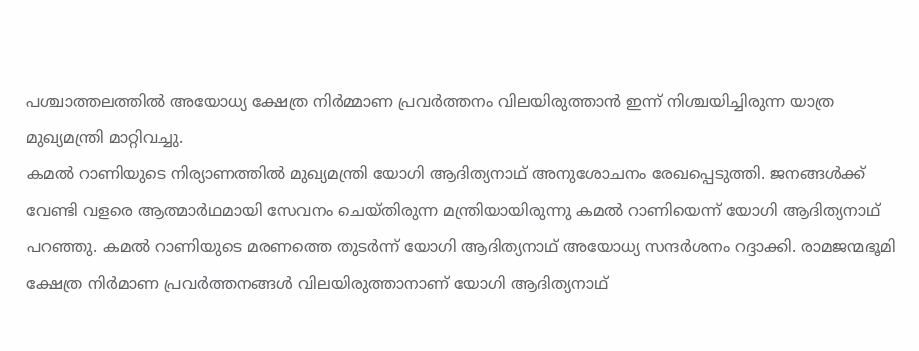പശ്ചാത്തലത്തിൽ അയോധ്യ ക്ഷേത്ര നിർമ്മാണ പ്രവർത്തനം വിലയിരുത്താൻ ഇന്ന് നിശ്ചയിച്ചിരുന്ന യാത്ര മുഖ്യമന്ത്രി മാറ്റിവച്ചു.
കമൽ റാണിയുടെ നിര്യാണത്തിൽ മുഖ്യമന്ത്രി യോഗി ആദിത്യനാഥ് അനുശോചനം രേഖപ്പെടുത്തി. ജനങ്ങൾക്ക് വേണ്ടി വളരെ ആത്മാർഥമായി സേവനം ചെയ്തിരുന്ന മന്ത്രിയായിരുന്നു കമൽ റാണിയെന്ന് യോഗി ആദിത്യനാഥ് പറഞ്ഞു. കമൽ റാണിയുടെ മരണത്തെ തുടർന്ന് യോഗി ആദിത്യനാഥ് അയോധ്യ സന്ദർശനം റദ്ദാക്കി. രാമജന്മഭൂമി ക്ഷേത്ര നിർമാണ പ്രവർത്തനങ്ങൾ വിലയിരുത്താനാണ് യോഗി ആദിത്യനാഥ്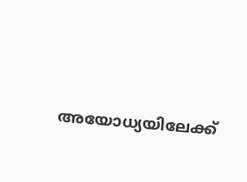അയോധ്യയിലേക്ക്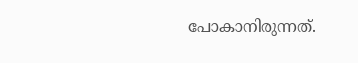പോകാനിരുന്നത്.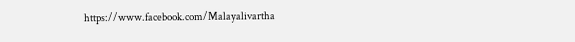https://www.facebook.com/Malayalivartha